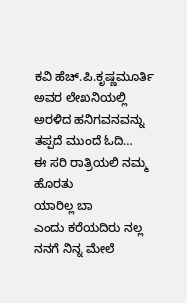ಕವಿ ಹೆಚ್.ಪಿ.ಕೃಷ್ಣಮೂರ್ತಿ ಅವರ ಲೇಖನಿಯಲ್ಲಿ ಅರಳಿದ ಹನಿಗವನವನ್ನು ತಪ್ಪದೆ ಮುಂದೆ ಓದಿ…
ಈ ಸರಿ ರಾತ್ರಿಯಲಿ ನಮ್ಮ ಹೊರತು
ಯಾರಿಲ್ಲ ಬಾ
ಎಂದು ಕರೆಯದಿರು ನಲ್ಲ
ನನಗೆ ನಿನ್ನ ಮೇಲೆ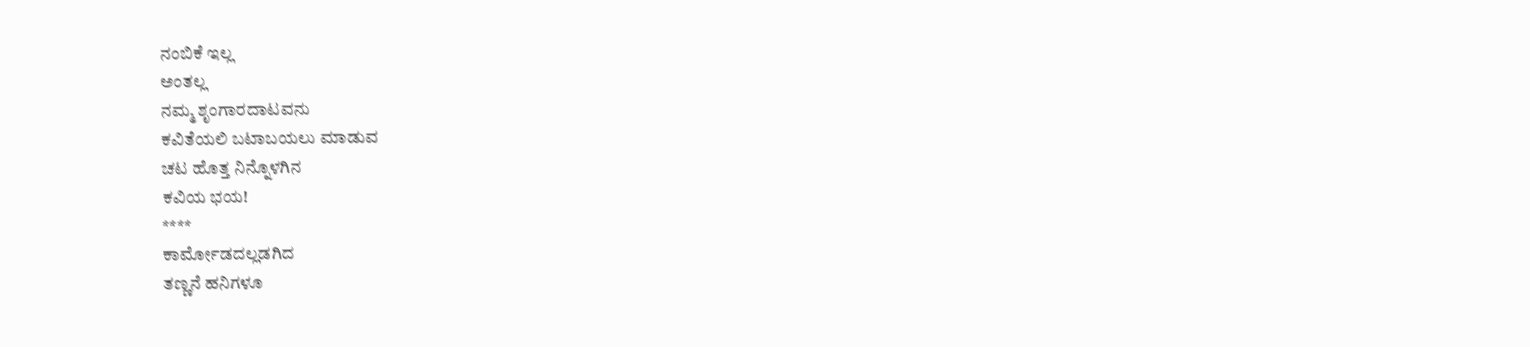ನಂಬಿಕೆ ಇಲ್ಲ
ಅಂತಲ್ಲ
ನಮ್ಮ ಶೃಂಗಾರದಾಟವನು
ಕವಿತೆಯಲಿ ಬಟಾಬಯಲು ಮಾಡುವ
ಚಟ ಹೊತ್ತ ನಿನ್ನೊಳಗಿನ
ಕವಿಯ ಭಯ!
****
ಕಾರ್ಮೋಡದಲ್ಲಡಗಿದ
ತಣ್ಣನೆ ಹನಿಗಳೂ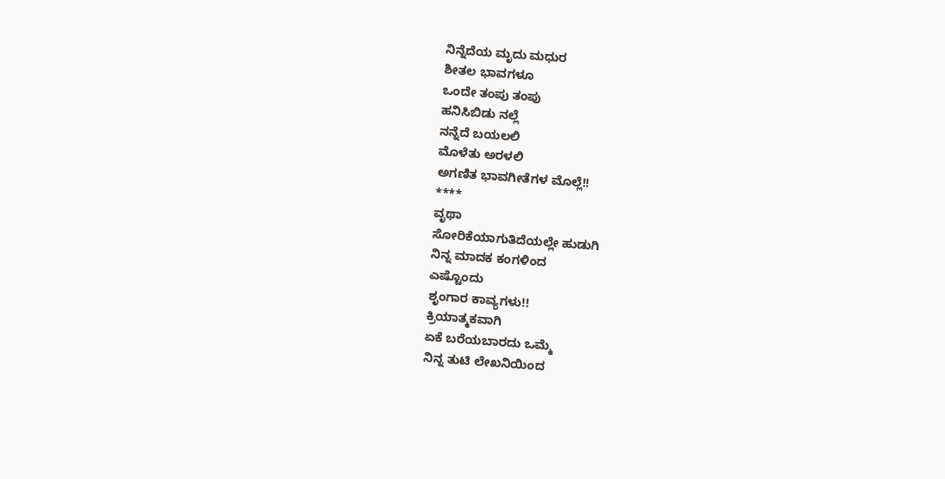ನಿನ್ನೆದೆಯ ಮೃದು ಮಧುರ
ಶೀತಲ ಭಾವಗಳೂ
ಒಂದೇ ತಂಪು ತಂಪು
ಹನಿಸಿಬಿಡು ನಲ್ಲೆ
ನನ್ನೆದೆ ಬಯಲಲಿ
ಮೊಳೆತು ಅರಳಲಿ
ಅಗಣಿತ ಭಾವಗೀತೆಗಳ ಮೊಲ್ಲೆ!!
****
ವೃಥಾ
ಸೋರಿಕೆಯಾಗುತಿದೆಯಲ್ಲೇ ಹುಡುಗಿ
ನಿನ್ನ ಮಾದಕ ಕಂಗಳಿಂದ
ಎಷ್ಟೊಂದು
ಶೃಂಗಾರ ಕಾವ್ಯಗಳು!!
ಕ್ರಿಯಾತ್ಮಕವಾಗಿ
ಏಕೆ ಬರೆಯಬಾರದು ಒಮ್ಮೆ
ನಿನ್ನ ತುಟಿ ಲೇಖನಿಯಿಂದ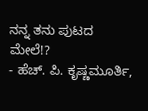ನನ್ನ ತನು ಪುಟದ ಮೇಲೆ!?
- ಹೆಚ್. ಪಿ. ಕೃಷ್ಣಮೂರ್ತಿ,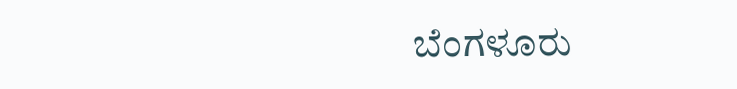ಬೆಂಗಳೂರು